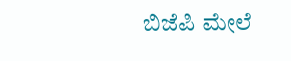ಬಿಜೆಪಿ ಮೇಲೆ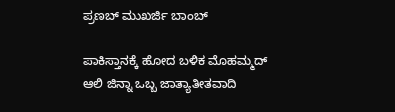ಪ್ರಣಬ್ ಮುಖರ್ಜಿ ಬಾಂಬ್

ಪಾಕಿಸ್ತಾನಕ್ಕೆ ಹೋದ ಬಳಿಕ ಮೊಹಮ್ಮದ್ ಆಲಿ ಜಿನ್ನಾ ಒಬ್ಬ ಜಾತ್ಯಾತೀತವಾದಿ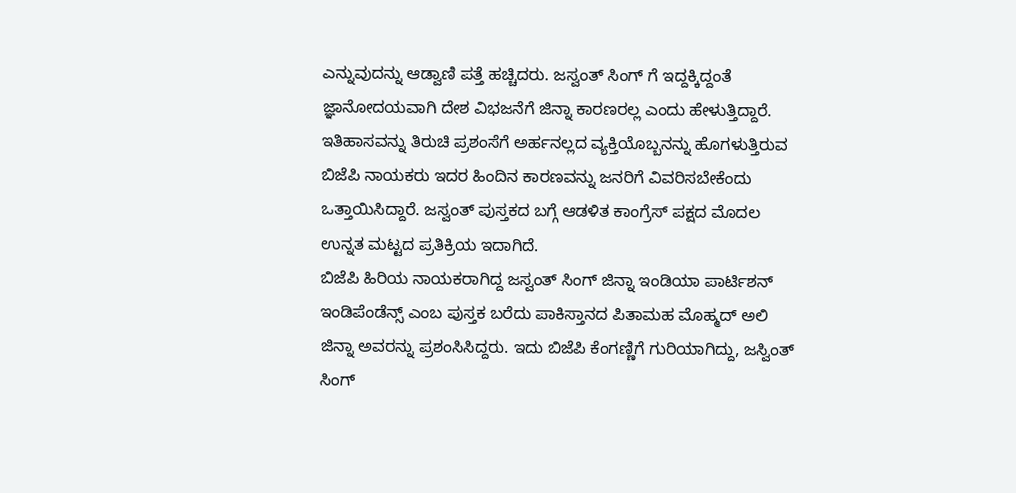ಎನ್ನುವುದನ್ನು ಆಡ್ವಾಣಿ ಪತ್ತೆ ಹಚ್ಚಿದರು. ಜಸ್ವಂತ್ ಸಿಂಗ್ ಗೆ ಇದ್ದಕ್ಕಿದ್ದಂತೆ ಜ್ಞಾನೋದಯವಾಗಿ ದೇಶ ವಿಭಜನೆಗೆ ಜಿನ್ನಾ ಕಾರಣರಲ್ಲ ಎಂದು ಹೇಳುತ್ತಿದ್ದಾರೆ. ಇತಿಹಾಸವನ್ನು ತಿರುಚಿ ಪ್ರಶಂಸೆಗೆ ಅರ್ಹನಲ್ಲದ ವ್ಯಕ್ತಿಯೊಬ್ಬನನ್ನು ಹೊಗಳುತ್ತಿರುವ ಬಿಜೆಪಿ ನಾಯಕರು ಇದರ ಹಿಂದಿನ ಕಾರಣವನ್ನು ಜನರಿಗೆ ವಿವರಿಸಬೇಕೆಂದು ಒತ್ತಾಯಿಸಿದ್ದಾರೆ. ಜಸ್ವಂತ್ ಪುಸ್ತಕದ ಬಗ್ಗೆ ಆಡಳಿತ ಕಾಂಗ್ರೆಸ್ ಪಕ್ಷದ ಮೊದಲ ಉನ್ನತ ಮಟ್ಟದ ಪ್ರತಿಕ್ರಿಯ ಇದಾಗಿದೆ.
ಬಿಜೆಪಿ ಹಿರಿಯ ನಾಯಕರಾಗಿದ್ದ ಜಸ್ವಂತ್ ಸಿಂಗ್ ಜಿನ್ನಾ ಇಂಡಿಯಾ ಪಾರ್ಟಿಶನ್ ಇಂಡಿಪೆಂಡೆನ್ಸ್ ಎಂಬ ಪುಸ್ತಕ ಬರೆದು ಪಾಕಿಸ್ತಾನದ ಪಿತಾಮಹ ಮೊಹ್ಮದ್ ಅಲಿ ಜಿನ್ನಾ ಅವರನ್ನು ಪ್ರಶಂಸಿಸಿದ್ದರು. ಇದು ಬಿಜೆಪಿ ಕೆಂಗಣ್ಣಿಗೆ ಗುರಿಯಾಗಿದ್ದು, ಜಸ್ವಿಂತ್ ಸಿಂಗ್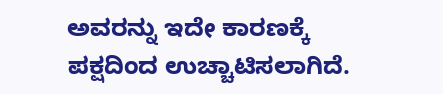ಅವರನ್ನು ಇದೇ ಕಾರಣಕ್ಕೆ ಪಕ್ಷದಿಂದ ಉಚ್ಚಾಟಿಸಲಾಗಿದೆ.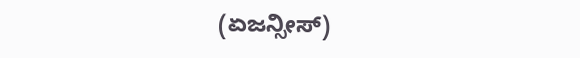(ಏಜನ್ಸೀಸ್)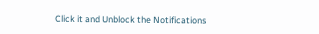Click it and Unblock the Notifications